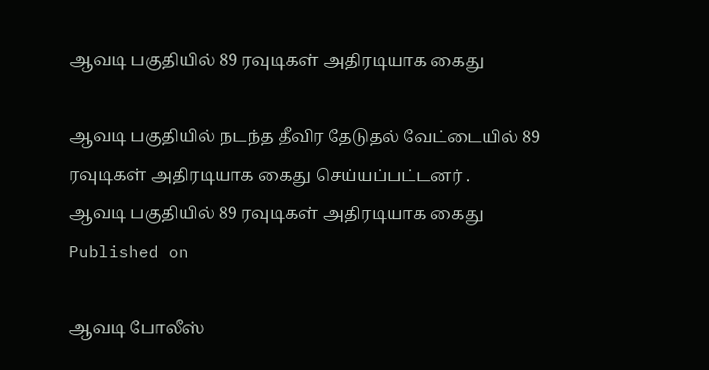ஆவடி பகுதியில் 89 ரவுடிகள் அதிரடியாக கைது

ஆவடி பகுதியில் நடந்த தீவிர தேடுதல் வேட்டையில் 89 ரவுடிகள் அதிரடியாக கைது செய்யப்பட்டனர் .
ஆவடி பகுதியில் 89 ரவுடிகள் அதிரடியாக கைது
Published on

ஆவடி போலீஸ்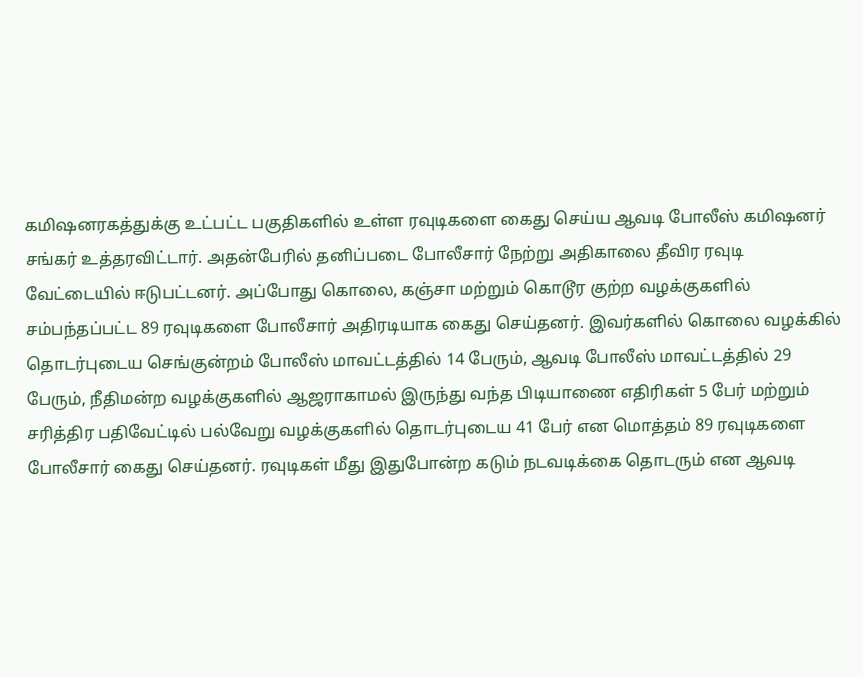கமிஷனரகத்துக்கு உட்பட்ட பகுதிகளில் உள்ள ரவுடிகளை கைது செய்ய ஆவடி போலீஸ் கமிஷனர் சங்கர் உத்தரவிட்டார். அதன்பேரில் தனிப்படை போலீசார் நேற்று அதிகாலை தீவிர ரவுடி வேட்டையில் ஈடுபட்டனர். அப்போது கொலை, கஞ்சா மற்றும் கொடூர குற்ற வழக்குகளில் சம்பந்தப்பட்ட 89 ரவுடிகளை போலீசார் அதிரடியாக கைது செய்தனர். இவர்களில் கொலை வழக்கில் தொடர்புடைய செங்குன்றம் போலீஸ் மாவட்டத்தில் 14 பேரும், ஆவடி போலீஸ் மாவட்டத்தில் 29 பேரும், நீதிமன்ற வழக்குகளில் ஆஜராகாமல் இருந்து வந்த பிடியாணை எதிரிகள் 5 பேர் மற்றும் சரித்திர பதிவேட்டில் பல்வேறு வழக்குகளில் தொடர்புடைய 41 பேர் என மொத்தம் 89 ரவுடிகளை போலீசார் கைது செய்தனர். ரவுடிகள் மீது இதுபோன்ற கடும் நடவடிக்கை தொடரும் என ஆவடி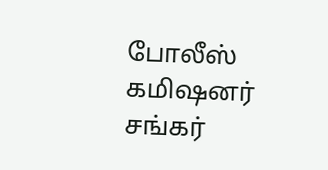போலீஸ் கமிஷனர் சங்கர்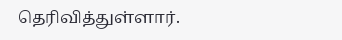தெரிவித்துள்ளார்.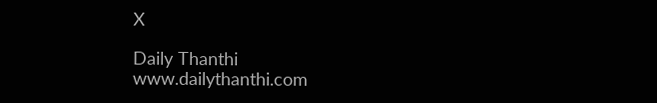X

Daily Thanthi
www.dailythanthi.com